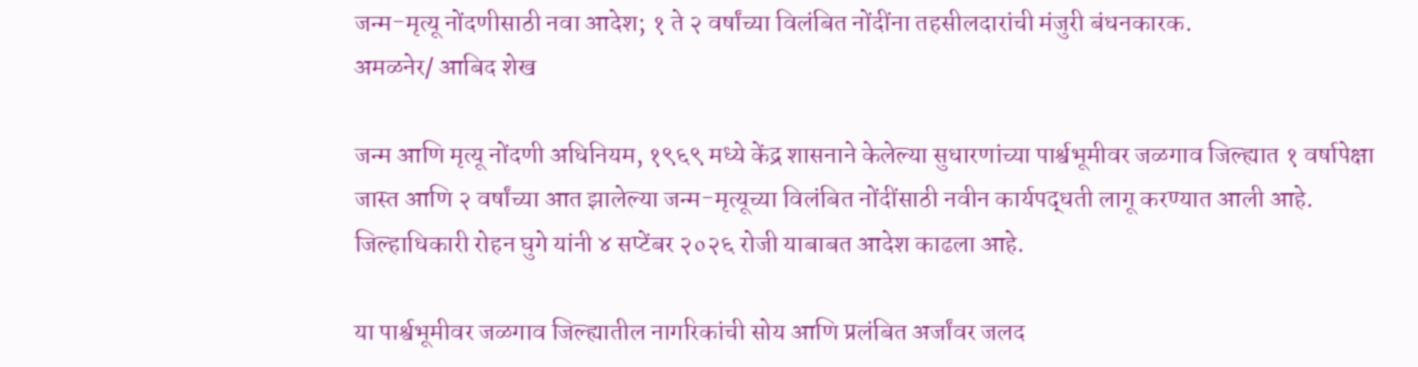जन्म-मृत्यू नोंदणीसाठी नवा आदेश; १ ते २ वर्षांच्या विलंबित नोंदींना तहसीलदारांची मंजुरी बंधनकारक.
अमळनेर/ आबिद शेख

जन्म आणि मृत्यू नोंदणी अधिनियम, १९६९ मध्ये केंद्र शासनाने केलेल्या सुधारणांच्या पार्श्वभूमीवर जळगाव जिल्ह्यात १ वर्षापेक्षा जास्त आणि २ वर्षांच्या आत झालेल्या जन्म-मृत्यूच्या विलंबित नोंदींसाठी नवीन कार्यपद्धती लागू करण्यात आली आहे. जिल्हाधिकारी रोहन घुगे यांनी ४ सप्टेंबर २०२६ रोजी याबाबत आदेश काढला आहे.

या पार्श्वभूमीवर जळगाव जिल्ह्यातील नागरिकांची सोय आणि प्रलंबित अर्जांवर जलद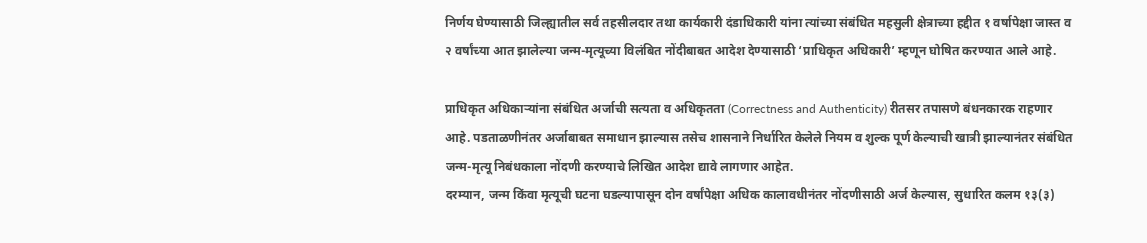निर्णय घेण्यासाठी जिल्ह्यातील सर्व तहसीलदार तथा कार्यकारी दंडाधिकारी यांना त्यांच्या संबंधित महसुली क्षेत्राच्या हद्दीत १ वर्षापेक्षा जास्त व २ वर्षांच्या आत झालेल्या जन्म-मृत्यूच्या विलंबित नोंदीबाबत आदेश देण्यासाठी ‘प्राधिकृत अधिकारी’ म्हणून घोषित करण्यात आले आहे.

प्राधिकृत अधिकाऱ्यांना संबंधित अर्जाची सत्यता व अधिकृतता (Correctness and Authenticity) रीतसर तपासणे बंधनकारक राहणार आहे. पडताळणीनंतर अर्जाबाबत समाधान झाल्यास तसेच शासनाने निर्धारित केलेले नियम व शुल्क पूर्ण केल्याची खात्री झाल्यानंतर संबंधित जन्म-मृत्यू निबंधकाला नोंदणी करण्याचे लिखित आदेश द्यावे लागणार आहेत.
दरम्यान, जन्म किंवा मृत्यूची घटना घडल्यापासून दोन वर्षांपेक्षा अधिक कालावधीनंतर नोंदणीसाठी अर्ज केल्यास, सुधारित कलम १३(३)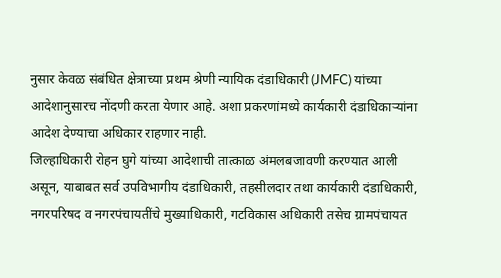नुसार केवळ संबंधित क्षेत्राच्या प्रथम श्रेणी न्यायिक दंडाधिकारी (JMFC) यांच्या आदेशानुसारच नोंदणी करता येणार आहे. अशा प्रकरणांमध्ये कार्यकारी दंडाधिकाऱ्यांना आदेश देण्याचा अधिकार राहणार नाही.
जिल्हाधिकारी रोहन घुगे यांच्या आदेशाची तात्काळ अंमलबजावणी करण्यात आली असून, याबाबत सर्व उपविभागीय दंडाधिकारी, तहसीलदार तथा कार्यकारी दंडाधिकारी, नगरपरिषद व नगरपंचायतींचे मुख्याधिकारी, गटविकास अधिकारी तसेच ग्रामपंचायत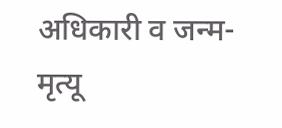अधिकारी व जन्म-मृत्यू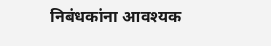निबंधकांना आवश्यक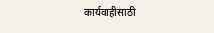कार्यवाहीसाठी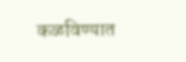कळविण्यात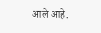आले आहे.